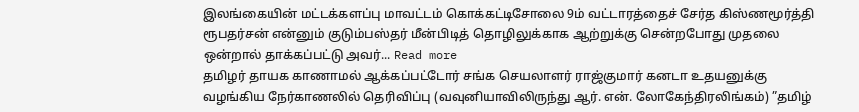இலங்கையின் மட்டக்களப்பு மாவட்டம் கொக்கட்டிசோலை 9ம் வட்டாரத்தைச் சேர்த கிஸ்ணமூர்த்தி ரூபதர்சன் என்னும் குடும்பஸ்தர் மீன்பிடித் தொழிலுக்காக ஆற்றுக்கு சென்றபோது முதலை ஒன்றால் தாக்கப்பட்டு அவர்... Read more
தமிழர் தாயக காணாமல் ஆக்கப்பட்டோர் சங்க செயலாளர் ராஜ்குமார் கனடா உதயனுக்கு வழங்கிய நேர்காணலில் தெரிவிப்பு (வவுனியாவிலிருந்து ஆர். என். லோகேந்திரலிங்கம்) ”தமிழ்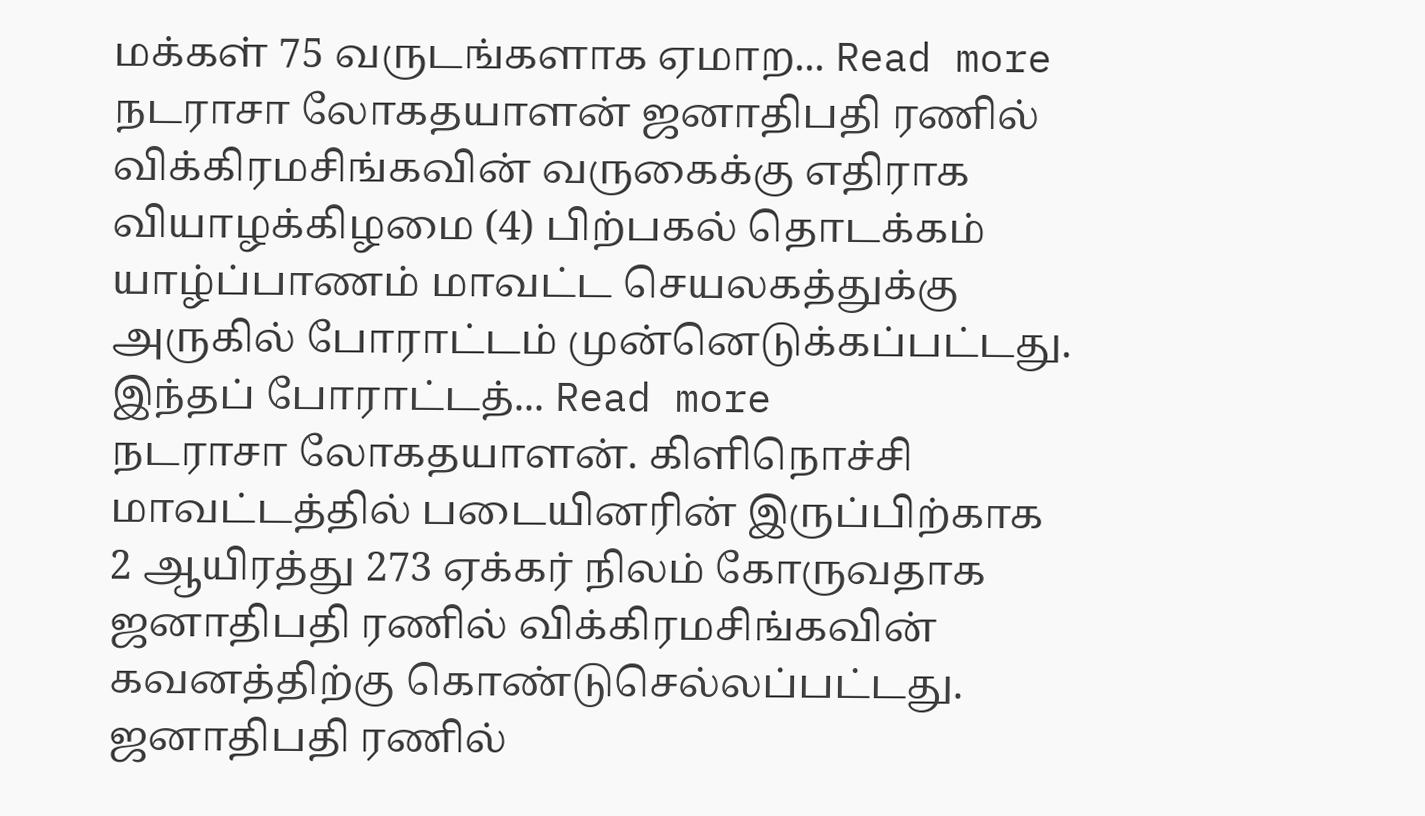மக்கள் 75 வருடங்களாக ஏமாற... Read more
நடராசா லோகதயாளன் ஜனாதிபதி ரணில் விக்கிரமசிங்கவின் வருகைக்கு எதிராக வியாழக்கிழமை (4) பிற்பகல் தொடக்கம் யாழ்ப்பாணம் மாவட்ட செயலகத்துக்கு அருகில் போராட்டம் முன்னெடுக்கப்பட்டது. இந்தப் போராட்டத்... Read more
நடராசா லோகதயாளன். கிளிநொச்சி மாவட்டத்தில் படையினரின் இருப்பிற்காக 2 ஆயிரத்து 273 ஏக்கர் நிலம் கோருவதாக ஜனாதிபதி ரணில் விக்கிரமசிங்கவின் கவனத்திற்கு கொண்டுசெல்லப்பட்டது. ஜனாதிபதி ரணில்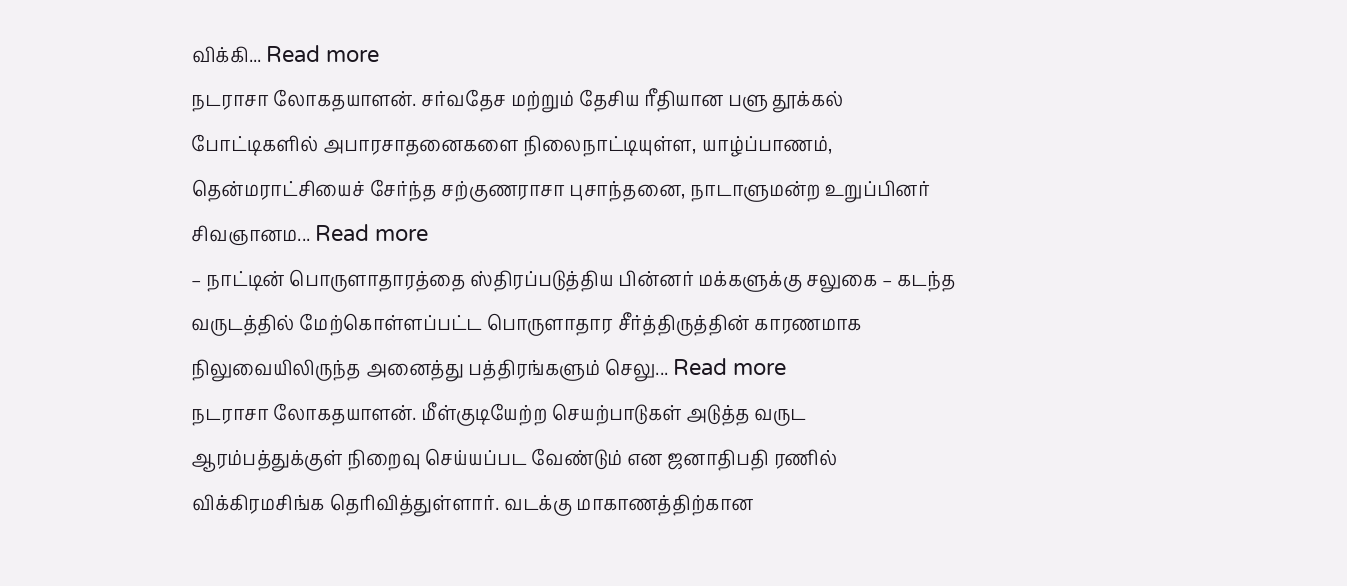விக்கி... Read more
நடராசா லோகதயாளன். சர்வதேச மற்றும் தேசிய ரீதியான பளு தூக்கல் போட்டிகளில் அபாரசாதனைகளை நிலைநாட்டியுள்ள, யாழ்ப்பாணம், தென்மராட்சியைச் சேர்ந்த சற்குணராசா புசாந்தனை, நாடாளுமன்ற உறுப்பினர் சிவஞானம... Read more
– நாட்டின் பொருளாதாரத்தை ஸ்திரப்படுத்திய பின்னர் மக்களுக்கு சலுகை – கடந்த வருடத்தில் மேற்கொள்ளப்பட்ட பொருளாதார சீர்த்திருத்தின் காரணமாக நிலுவையிலிருந்த அனைத்து பத்திரங்களும் செலு... Read more
நடராசா லோகதயாளன். மீள்குடியேற்ற செயற்பாடுகள் அடுத்த வருட ஆரம்பத்துக்குள் நிறைவு செய்யப்பட வேண்டும் என ஜனாதிபதி ரணில் விக்கிரமசிங்க தெரிவித்துள்ளார். வடக்கு மாகாணத்திற்கான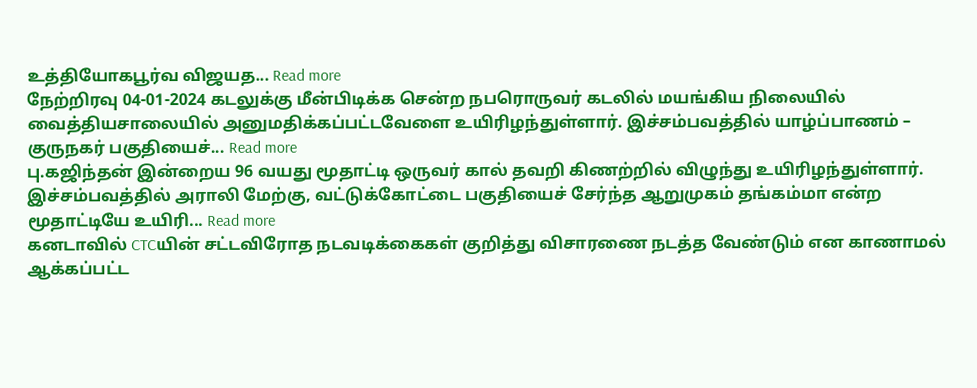உத்தியோகபூர்வ விஜயத... Read more
நேற்றிரவு 04-01-2024 கடலுக்கு மீன்பிடிக்க சென்ற நபரொருவர் கடலில் மயங்கிய நிலையில் வைத்தியசாலையில் அனுமதிக்கப்பட்டவேளை உயிரிழந்துள்ளார். இச்சம்பவத்தில் யாழ்ப்பாணம் – குருநகர் பகுதியைச்... Read more
பு.கஜிந்தன் இன்றைய 96 வயது மூதாட்டி ஒருவர் கால் தவறி கிணற்றில் விழுந்து உயிரிழந்துள்ளார். இச்சம்பவத்தில் அராலி மேற்கு, வட்டுக்கோட்டை பகுதியைச் சேர்ந்த ஆறுமுகம் தங்கம்மா என்ற மூதாட்டியே உயிரி... Read more
கனடாவில் CTCயின் சட்டவிரோத நடவடிக்கைகள் குறித்து விசாரணை நடத்த வேண்டும் என காணாமல் ஆக்கப்பட்ட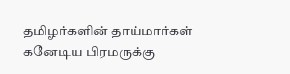தமிழர்களின் தாய்மார்கள் கனேடிய பிரமருக்கு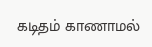கடிதம் காணாமல்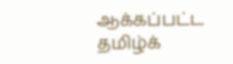ஆக்கப்பட்ட தமிழ்க்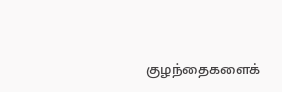குழந்தைகளைக்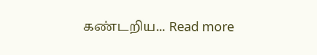கண்டறிய... Read more